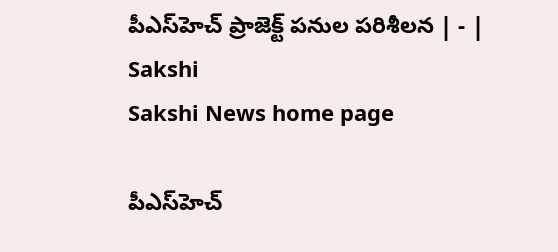పీఎస్‌హెచ్‌ ప్రాజెక్ట్‌ పనుల పరిశీలన | - | Sakshi
Sakshi News home page

పీఎస్‌హెచ్‌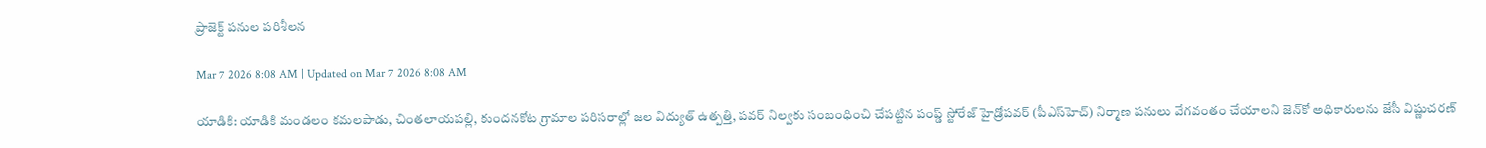ప్రాజెక్ట్‌ పనుల పరిశీలన

Mar 7 2026 8:08 AM | Updated on Mar 7 2026 8:08 AM

యాడికి: యాడికి మండలం కమలపాడు, చింతలాయపల్లి, కుందనకోట గ్రామాల పరిసరాల్లో జల విద్యుత్‌ ఉత్పత్తి, పవర్‌ నిల్వకు సంబంధించి చేపట్టిన పంప్డ్‌ స్టోరేజ్‌ హైడ్రోపవర్‌ (పీఎస్‌హెచ్‌) నిర్మాణ పనులు వేగవంతం చేయాలని జెన్‌కో అధికారులను జేసీ విష్ణుచరణ్‌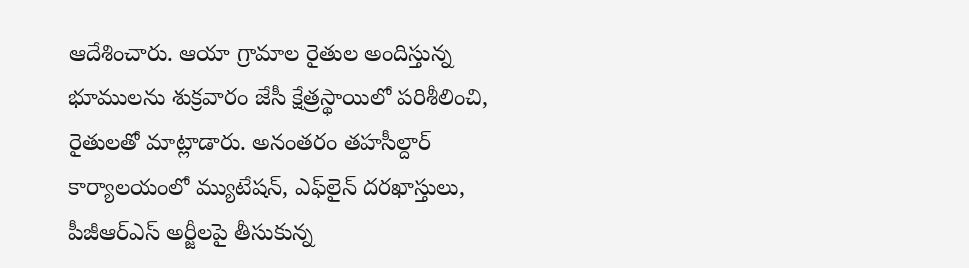ఆదేశించారు. ఆయా గ్రామాల రైతుల అందిస్తున్న భూములను శుక్రవారం జేసీ క్షేత్రస్థాయిలో పరిశీలించి, రైతులతో మాట్లాడారు. అనంతరం తహసీల్దార్‌ కార్యాలయంలో మ్యుటేషన్‌, ఎఫ్‌లైన్‌ దరఖాస్తులు, పీజీఆర్‌ఎస్‌ అర్జీలపై తీసుకున్న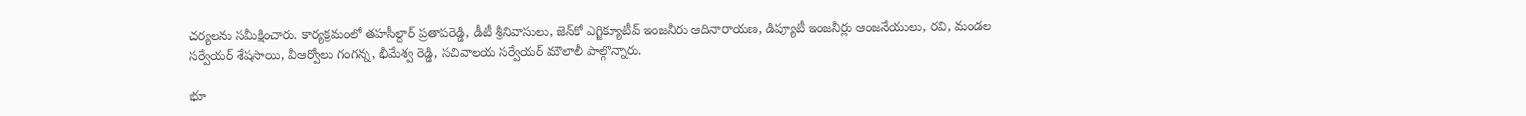చర్యలను సమీక్షించారు. కార్యక్రమంలో తహసీల్దార్‌ ప్రతాపరెడ్డి, డీటీ శ్రీనివాసులు, జెన్‌కో ఎగ్జిక్యూటీవ్‌ ఇంజనీరు ఆదినారాయణ, డిప్యూటీ ఇంజనీర్లు ఆంజనేయులు, రవి, మండల సర్వేయర్‌ శేషసాయి, వీఆర్వోలు గంగన్న, భీమేశ్వ రెడ్డి, సచివాలయ సర్వేయర్‌ మౌలాలీ పాల్గొన్నారు.

భూ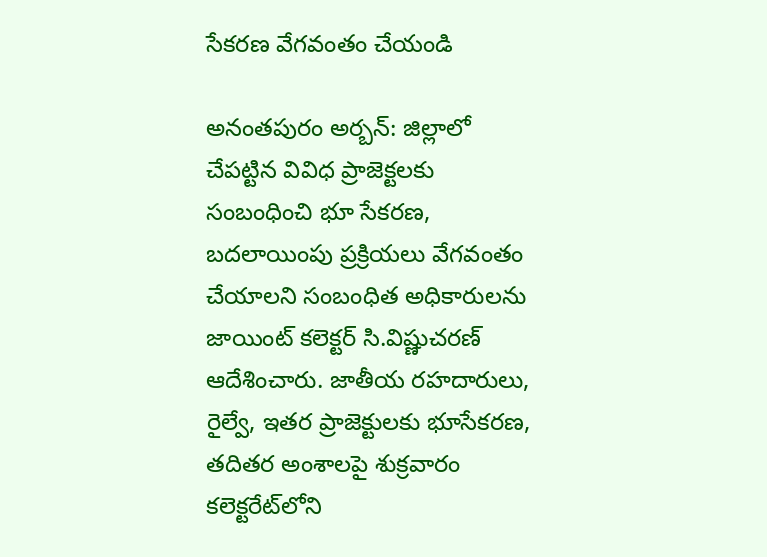సేకరణ వేగవంతం చేయండి

అనంతపురం అర్బన్‌: జిల్లాలో చేపట్టిన వివిధ ప్రాజెక్టలకు సంబంధించి భూ సేకరణ, బదలాయింపు ప్రక్రియలు వేగవంతం చేయాలని సంబంధిత అధికారులను జాయింట్‌ కలెక్టర్‌ సి.విష్ణుచరణ్‌ ఆదేశించారు. జాతీయ రహదారులు, రైల్వే, ఇతర ప్రాజెక్టులకు భూసేకరణ, తదితర అంశాలపై శుక్రవారం కలెక్టరేట్‌లోని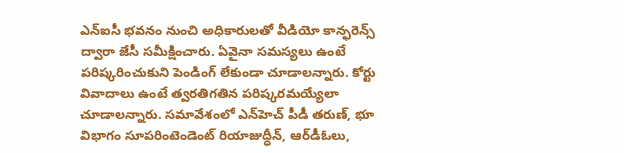ఎన్‌ఐసీ భవనం నుంచి అధికారులతో వీడియో కాన్ఫరెన్స్‌ ద్వారా జేసీ సమీక్షించారు. ఏవైనా సమస్యలు ఉంటే పరిష్కరించుకుని పెండింగ్‌ లేకుండా చూడాలన్నారు. కోర్టు వివాదాలు ఉంటే త్వరతిగతిన పరిష్కరమయ్యేలా చూడాలన్నారు. సమావేశంలో ఎన్‌హెచ్‌ పీడీ తరుణ్‌, భూ విభాగం సూపరింటెండెంట్‌ రియాజుద్ధీన్‌, ఆర్‌డీఓలు,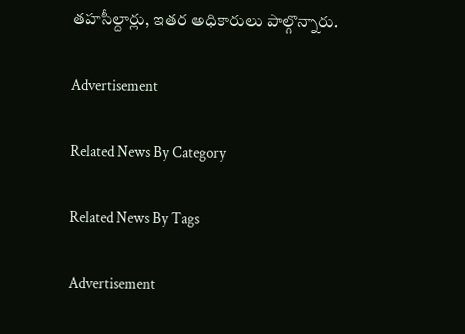తహసీల్దార్లు, ఇతర అధికారులు పాల్గొన్నారు.

Advertisement

Related News By Category

Related News By Tags

Advertisement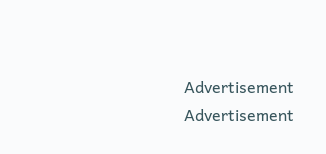Advertisement
Advertisement